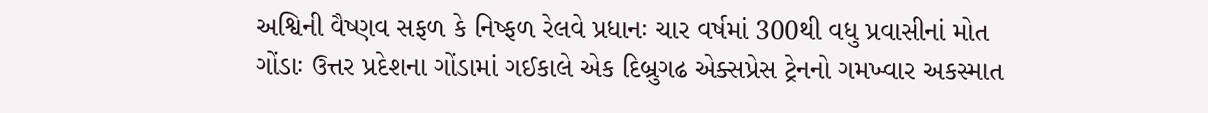અશ્વિની વૈષ્ણવ સફળ કે નિષ્ફળ રેલવે પ્રધાનઃ ચાર વર્ષમાં 300થી વધુ પ્રવાસીનાં મોત
ગોંડાઃ ઉત્તર પ્રદેશના ગોંડામાં ગઈકાલે એક દિબ્રુગઢ એક્સપ્રેસ ટ્રેનનો ગમખ્વાર અકસ્માત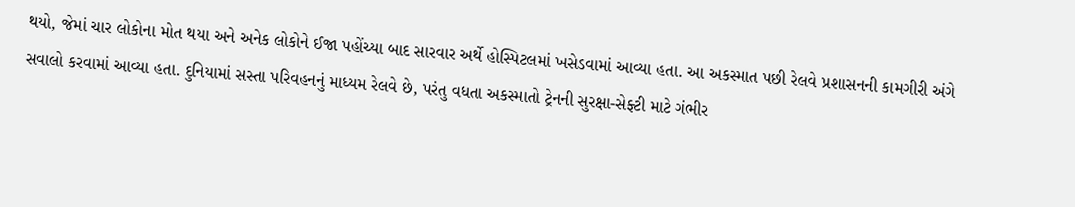થયો, જેમાં ચાર લોકોના મોત થયા અને અનેક લોકોને ઈજા પહોંચ્યા બાદ સારવાર અર્થે હોસ્પિટલમાં ખસેડવામાં આવ્યા હતા. આ અકસ્માત પછી રેલવે પ્રશાસનની કામગીરી અંગે સવાલો કરવામાં આવ્યા હતા. દુનિયામાં સસ્તા પરિવહનનું માધ્યમ રેલવે છે, પરંતુ વધતા અકસ્માતો ટ્રેનની સુરક્ષા-સેફ્ટી માટે ગંભીર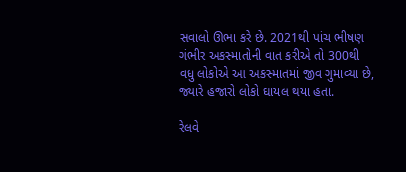સવાલો ઊભા કરે છે. 2021થી પાંચ ભીષણ ગંભીર અકસ્માતોની વાત કરીએ તો 300થી વધુ લોકોએ આ અકસ્માતમાં જીવ ગુમાવ્યા છે, જ્યારે હજારો લોકો ઘાયલ થયા હતા.

રેલવે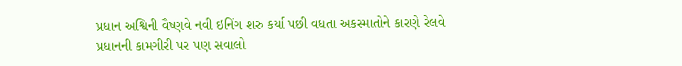પ્રધાન અશ્વિની વૈષ્ણવે નવી ઇનિંગ શરુ કર્યા પછી વધતા અકસ્માતોને કારણે રેલવે પ્રધાનની કામગીરી પર પણ સવાલો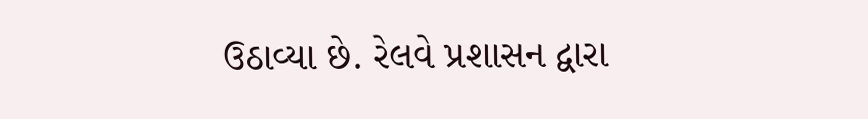ઉઠાવ્યા છે. રેલવે પ્રશાસન દ્વારા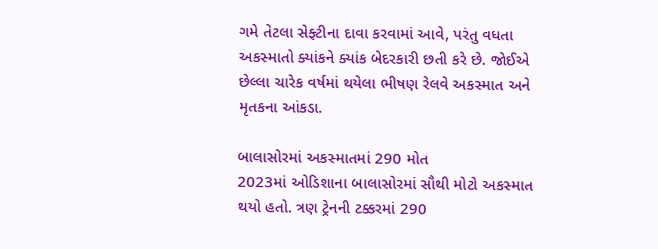ગમે તેટલા સેફ્ટીના દાવા કરવામાં આવે, પરંતુ વધતા અકસ્માતો ક્યાંકને ક્યાંક બેદરકારી છતી કરે છે. જોઈએ છેલ્લા ચારેક વર્ષમાં થયેલા ભીષણ રેલવે અકસ્માત અને મૃતકના આંકડા.

બાલાસોરમાં અકસ્માતમાં 290 મોત
2023માં ઓડિશાના બાલાસોરમાં સૌથી મોટો અકસ્માત થયો હતો. ત્રણ ટ્રેનની ટક્કરમાં 290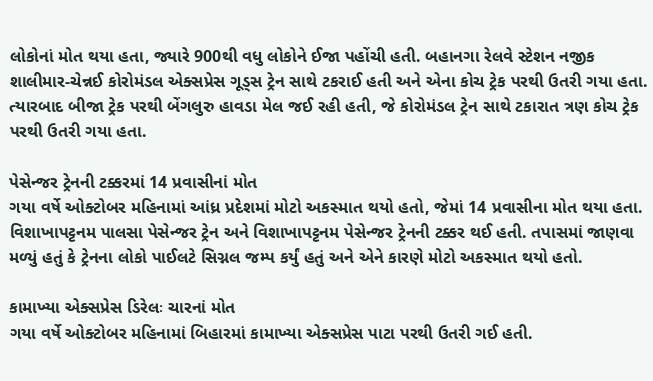લોકોનાં મોત થયા હતા, જ્યારે 900થી વધુ લોકોને ઈજા પહોંચી હતી. બહાનગા રેલવે સ્ટેશન નજીક શાલીમાર-ચેન્નઈ કોરોમંડલ એક્સપ્રેસ ગૂડ્સ ટ્રેન સાથે ટકરાઈ હતી અને એના કોચ ટ્રેક પરથી ઉતરી ગયા હતા. ત્યારબાદ બીજા ટ્રેક પરથી બેંગલુરુ હાવડા મેલ જઈ રહી હતી, જે કોરોમંડલ ટ્રેન સાથે ટકારાત ત્રણ કોચ ટ્રેક પરથી ઉતરી ગયા હતા.

પેસેન્જર ટ્રેનની ટક્કરમાં 14 પ્રવાસીનાં મોત
ગયા વર્ષે ઓક્ટોબર મહિનામાં આંધ્ર પ્રદેશમાં મોટો અકસ્માત થયો હતો, જેમાં 14 પ્રવાસીના મોત થયા હતા. વિશાખાપટ્ટનમ પાલસા પેસેન્જર ટ્રેન અને વિશાખાપટ્ટનમ પેસેન્જર ટ્રેનની ટક્કર થઈ હતી. તપાસમાં જાણવા મળ્યું હતું કે ટ્રેનના લોકો પાઈલટે સિગ્નલ જમ્પ કર્યું હતું અને એને કારણે મોટો અકસ્માત થયો હતો.

કામાખ્યા એક્સપ્રેસ ડિરેલઃ ચારનાં મોત
ગયા વર્ષે ઓક્ટોબર મહિનામાં બિહારમાં કામાખ્યા એક્સપ્રેસ પાટા પરથી ઉતરી ગઈ હતી.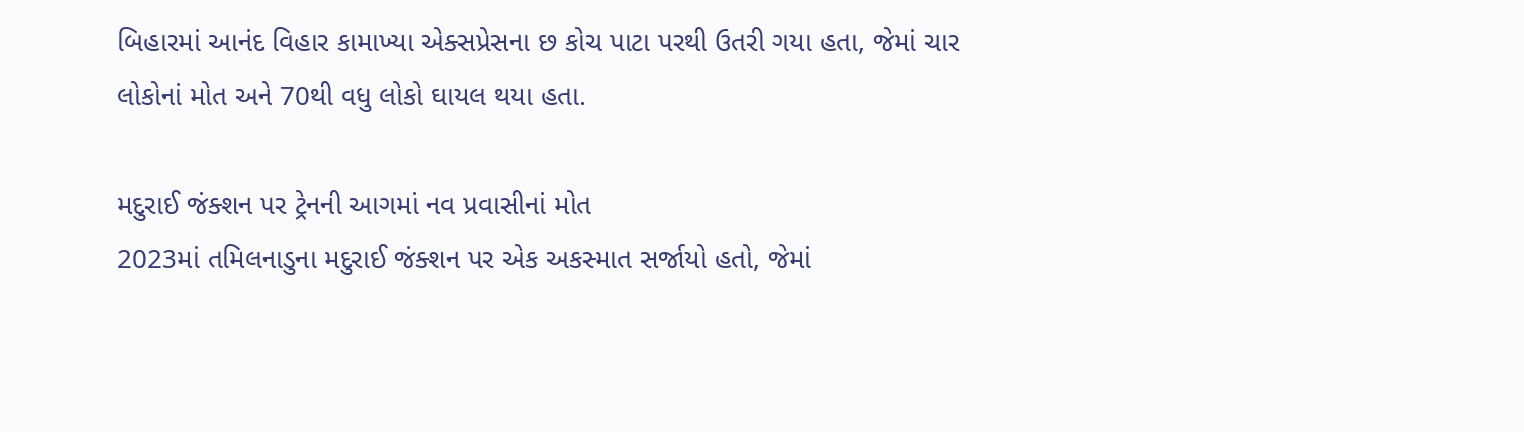બિહારમાં આનંદ વિહાર કામાખ્યા એક્સપ્રેસના છ કોચ પાટા પરથી ઉતરી ગયા હતા, જેમાં ચાર લોકોનાં મોત અને 70થી વધુ લોકો ઘાયલ થયા હતા.

મદુરાઈ જંક્શન પર ટ્રેનની આગમાં નવ પ્રવાસીનાં મોત
2023માં તમિલનાડુના મદુરાઈ જંક્શન પર એક અકસ્માત સર્જાયો હતો, જેમાં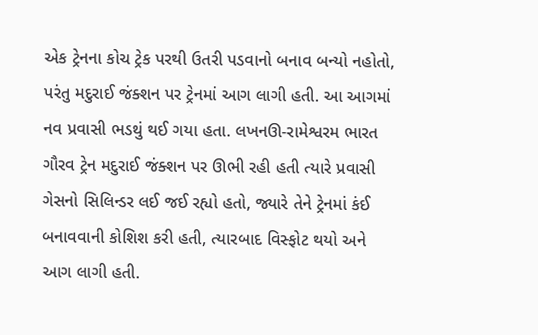એક ટ્રેનના કોચ ટ્રેક પરથી ઉતરી પડવાનો બનાવ બન્યો નહોતો, પરંતુ મદુરાઈ જંક્શન પર ટ્રેનમાં આગ લાગી હતી. આ આગમાં નવ પ્રવાસી ભડથું થઈ ગયા હતા. લખનઊ-રામેશ્વરમ ભારત ગૌરવ ટ્રેન મદુરાઈ જંક્શન પર ઊભી રહી હતી ત્યારે પ્રવાસી ગેસનો સિલિન્ડર લઈ જઈ રહ્યો હતો, જ્યારે તેને ટ્રેનમાં કંઈ બનાવવાની કોશિશ કરી હતી, ત્યારબાદ વિસ્ફોટ થયો અને આગ લાગી હતી.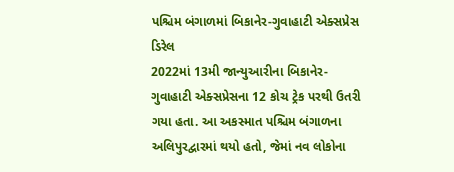પશ્ચિમ બંગાળમાં બિકાનેર-ગુવાહાટી એક્સપ્રેસ ડિરેલ
2022માં 13મી જાન્યુઆરીના બિકાનેર-ગુવાહાટી એક્સપ્રેસના 12 કોચ ટ્રેક પરથી ઉતરી ગયા હતા. આ અકસ્માત પશ્ચિમ બંગાળના અલિપુરદ્વારમાં થયો હતો, જેમાં નવ લોકોના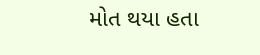મોત થયા હતા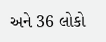અને 36 લોકો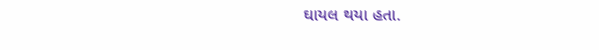ઘાયલ થયા હતા.